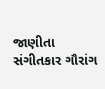જાણીતા સંગીતકાર ગૌરાંગ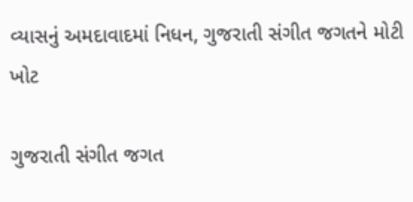વ્યાસનું અમદાવાદમાં નિધન, ગુજરાતી સંગીત જગતને મોટી ખોટ

ગુજરાતી સંગીત જગત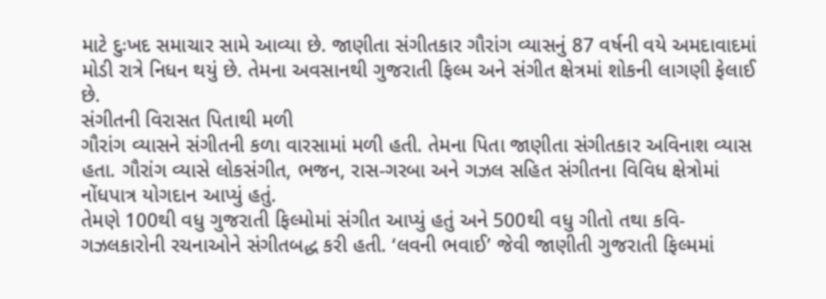માટે દુઃખદ સમાચાર સામે આવ્યા છે. જાણીતા સંગીતકાર ગૌરાંગ વ્યાસનું 87 વર્ષની વયે અમદાવાદમાં મોડી રાત્રે નિધન થયું છે. તેમના અવસાનથી ગુજરાતી ફિલ્મ અને સંગીત ક્ષેત્રમાં શોકની લાગણી ફેલાઈ છે.
સંગીતની વિરાસત પિતાથી મળી
ગૌરાંગ વ્યાસને સંગીતની કળા વારસામાં મળી હતી. તેમના પિતા જાણીતા સંગીતકાર અવિનાશ વ્યાસ હતા. ગૌરાંગ વ્યાસે લોકસંગીત, ભજન, રાસ-ગરબા અને ગઝલ સહિત સંગીતના વિવિધ ક્ષેત્રોમાં નોંધપાત્ર યોગદાન આપ્યું હતું.
તેમણે 100થી વધુ ગુજરાતી ફિલ્મોમાં સંગીત આપ્યું હતું અને 500થી વધુ ગીતો તથા કવિ-ગઝલકારોની રચનાઓને સંગીતબદ્ધ કરી હતી. ‘લવની ભવાઈ’ જેવી જાણીતી ગુજરાતી ફિલ્મમાં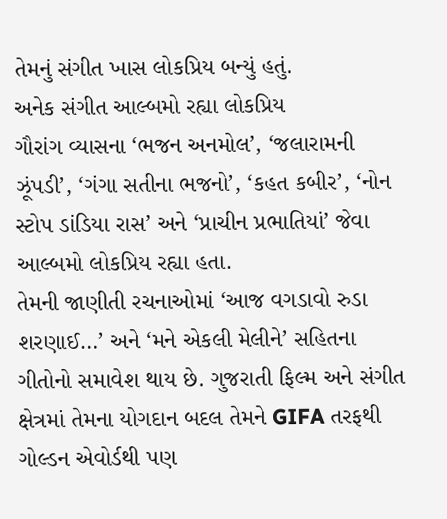તેમનું સંગીત ખાસ લોકપ્રિય બન્યું હતું.
અનેક સંગીત આલ્બમો રહ્યા લોકપ્રિય
ગૌરાંગ વ્યાસના ‘ભજન અનમોલ’, ‘જલારામની ઝૂંપડી’, ‘ગંગા સતીના ભજનો’, ‘કહત કબીર’, ‘નોન સ્ટોપ ડાંડિયા રાસ’ અને ‘પ્રાચીન પ્રભાતિયાં’ જેવા આલ્બમો લોકપ્રિય રહ્યા હતા.
તેમની જાણીતી રચનાઓમાં ‘આજ વગડાવો રુડા શરણાઈ…’ અને ‘મને એકલી મેલીને’ સહિતના ગીતોનો સમાવેશ થાય છે. ગુજરાતી ફિલ્મ અને સંગીત ક્ષેત્રમાં તેમના યોગદાન બદલ તેમને GIFA તરફથી ગોલ્ડન એવોર્ડથી પણ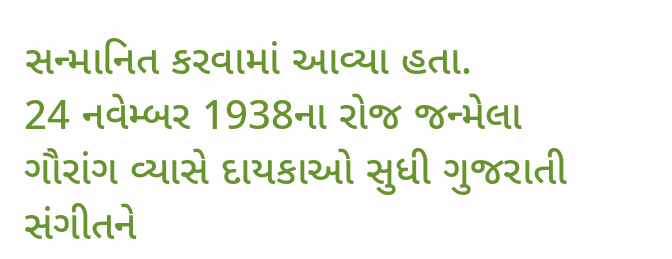સન્માનિત કરવામાં આવ્યા હતા.
24 નવેમ્બર 1938ના રોજ જન્મેલા ગૌરાંગ વ્યાસે દાયકાઓ સુધી ગુજરાતી સંગીતને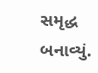સમૃદ્ધ બનાવ્યું.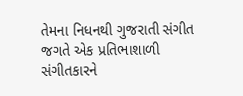તેમના નિધનથી ગુજરાતી સંગીત જગતે એક પ્રતિભાશાળી સંગીતકારને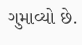ગુમાવ્યો છે.